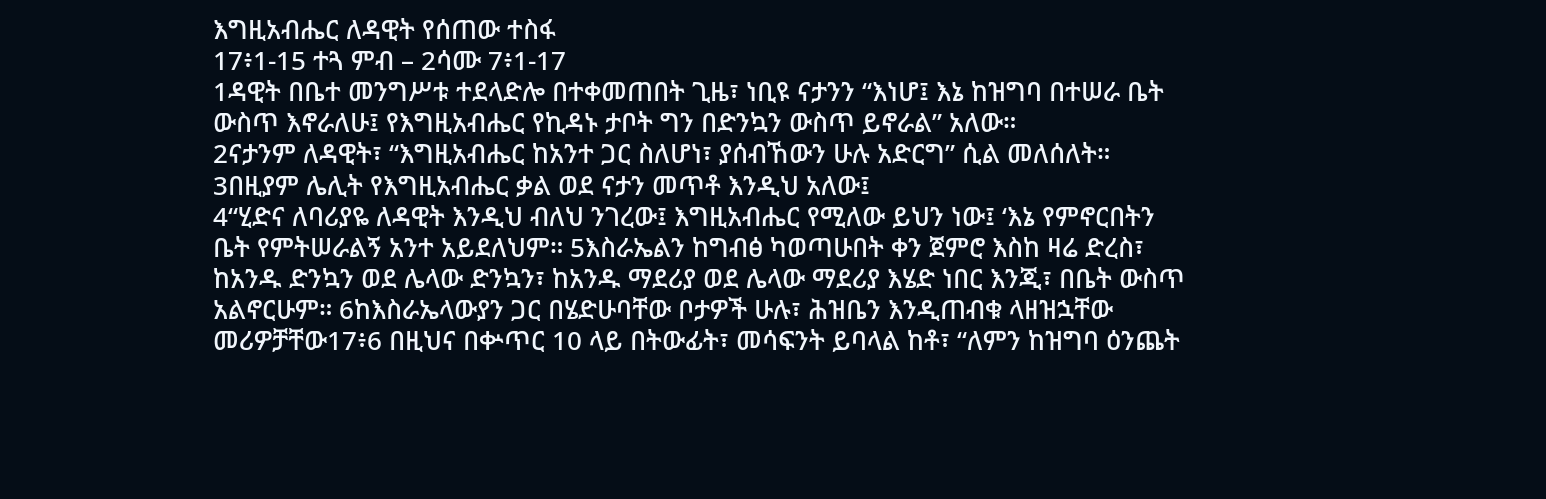እግዚአብሔር ለዳዊት የሰጠው ተስፋ
17፥1-15 ተጓ ምብ – 2ሳሙ 7፥1-17
1ዳዊት በቤተ መንግሥቱ ተደላድሎ በተቀመጠበት ጊዜ፣ ነቢዩ ናታንን “እነሆ፤ እኔ ከዝግባ በተሠራ ቤት ውስጥ እኖራለሁ፤ የእግዚአብሔር የኪዳኑ ታቦት ግን በድንኳን ውስጥ ይኖራል” አለው።
2ናታንም ለዳዊት፣ “እግዚአብሔር ከአንተ ጋር ስለሆነ፣ ያሰብኸውን ሁሉ አድርግ” ሲል መለሰለት።
3በዚያም ሌሊት የእግዚአብሔር ቃል ወደ ናታን መጥቶ እንዲህ አለው፤
4“ሂድና ለባሪያዬ ለዳዊት እንዲህ ብለህ ንገረው፤ እግዚአብሔር የሚለው ይህን ነው፤ ‘እኔ የምኖርበትን ቤት የምትሠራልኝ አንተ አይደለህም። 5እስራኤልን ከግብፅ ካወጣሁበት ቀን ጀምሮ እስከ ዛሬ ድረስ፣ ከአንዱ ድንኳን ወደ ሌላው ድንኳን፣ ከአንዱ ማደሪያ ወደ ሌላው ማደሪያ እሄድ ነበር እንጂ፣ በቤት ውስጥ አልኖርሁም። 6ከእስራኤላውያን ጋር በሄድሁባቸው ቦታዎች ሁሉ፣ ሕዝቤን እንዲጠብቁ ላዘዝኋቸው መሪዎቻቸው17፥6 በዚህና በቍጥር 10 ላይ በትውፊት፣ መሳፍንት ይባላል ከቶ፣ “ለምን ከዝግባ ዕንጨት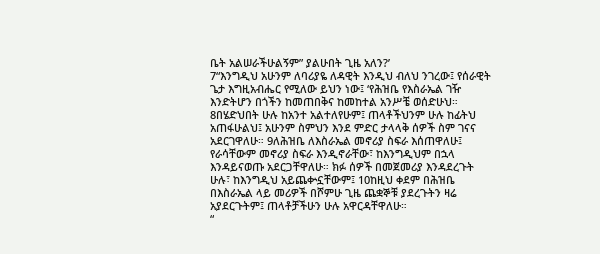ቤት አልሠራችሁልኝም” ያልሁበት ጊዜ አለን?’
7“እንግዲህ አሁንም ለባሪያዬ ለዳዊት እንዲህ ብለህ ንገረው፤ የሰራዊት ጌታ እግዚአብሔር የሚለው ይህን ነው፤ ‘የሕዝቤ የእስራኤል ገዥ እንድትሆን በጎችን ከመጠበቅና ከመከተል አንሥቼ ወሰድሁህ። 8በሄድህበት ሁሉ ከአንተ አልተለየሁም፤ ጠላቶችህንም ሁሉ ከፊትህ አጠፋሁልህ፤ አሁንም ስምህን እንደ ምድር ታላላቅ ሰዎች ስም ገናና አደርገዋለሁ። 9ለሕዝቤ ለእስራኤል መኖሪያ ስፍራ እሰጠዋለሁ፤ የራሳቸውም መኖሪያ ስፍራ እንዲኖራቸው፣ ከእንግዲህም በኋላ እንዳይናወጡ አደርጋቸዋለሁ። ክፉ ሰዎች በመጀመሪያ እንዳደረጉት ሁሉ፣ ከእንግዲህ አይጨቍኗቸውም፤ 10ከዚህ ቀደም በሕዝቤ በእስራኤል ላይ መሪዎች በሾምሁ ጊዜ ጨቋኞቹ ያደረጉትን ዛሬ አያደርጉትም፤ ጠላቶቻችሁን ሁሉ አዋርዳቸዋለሁ።
“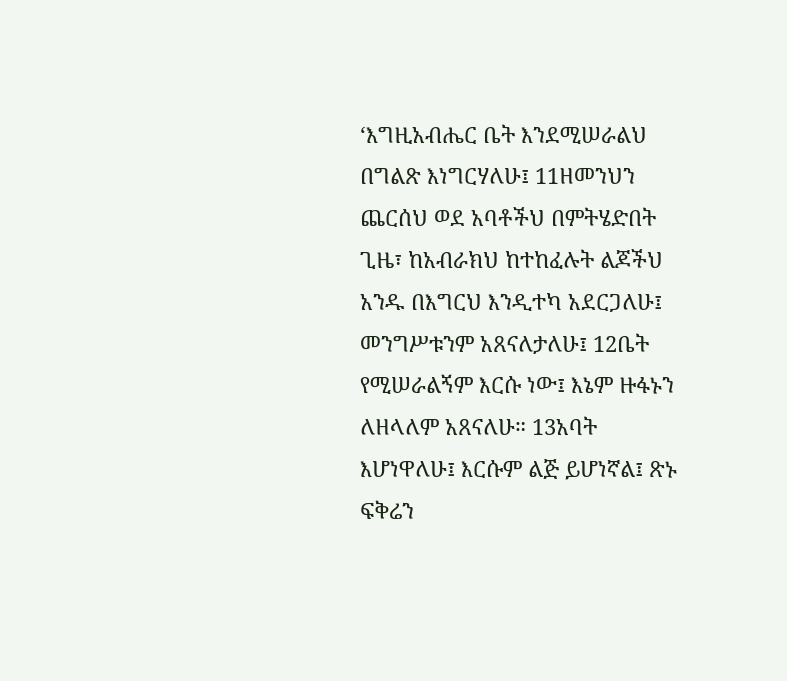‘እግዚአብሔር ቤት እንደሚሠራልህ በግልጽ እነግርሃለሁ፤ 11ዘመንህን ጨርሰህ ወደ አባቶችህ በምትሄድበት ጊዜ፣ ከአብራክህ ከተከፈሉት ልጆችህ አንዱ በእግርህ እንዲተካ አደርጋለሁ፤ መንግሥቱንም አጸናለታለሁ፤ 12ቤት የሚሠራልኝም እርሱ ነው፤ እኔም ዙፋኑን ለዘላለም አጸናለሁ። 13አባት እሆነዋለሁ፤ እርሱም ልጅ ይሆነኛል፤ ጽኑ ፍቅሬን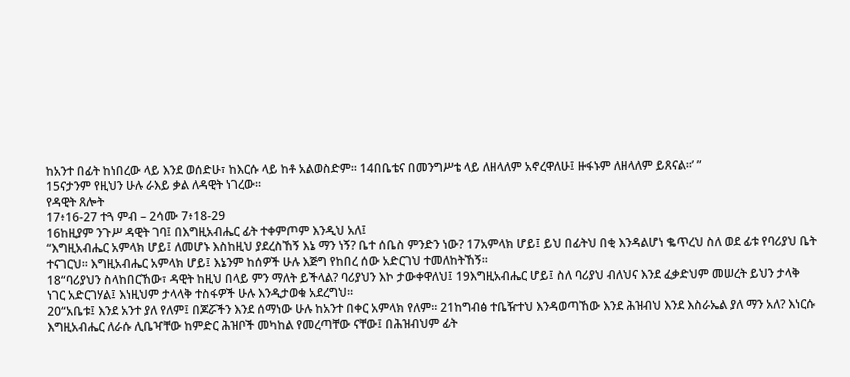ከአንተ በፊት ከነበረው ላይ እንደ ወሰድሁ፣ ከእርሱ ላይ ከቶ አልወስድም። 14በቤቴና በመንግሥቴ ላይ ለዘላለም አኖረዋለሁ፤ ዙፋኑም ለዘላለም ይጸናል።’ ”
15ናታንም የዚህን ሁሉ ራእይ ቃል ለዳዊት ነገረው።
የዳዊት ጸሎት
17፥16-27 ተጓ ምብ – 2ሳሙ 7፥18-29
16ከዚያም ንጉሥ ዳዊት ገባ፤ በእግዚአብሔር ፊት ተቀምጦም እንዲህ አለ፤
“እግዚአብሔር አምላክ ሆይ፤ ለመሆኑ እስከዚህ ያደረስኸኝ እኔ ማን ነኝ? ቤተ ሰቤስ ምንድን ነው? 17አምላክ ሆይ፤ ይህ በፊትህ በቂ እንዳልሆነ ቈጥረህ ስለ ወደ ፊቱ የባሪያህ ቤት ተናገርህ። እግዚአብሔር አምላክ ሆይ፤ እኔንም ከሰዎች ሁሉ እጅግ የከበረ ሰው አድርገህ ተመለከትኸኝ።
18“ባሪያህን ስላከበርኸው፣ ዳዊት ከዚህ በላይ ምን ማለት ይችላል? ባሪያህን እኮ ታውቀዋለህ፤ 19እግዚአብሔር ሆይ፤ ስለ ባሪያህ ብለህና እንደ ፈቃድህም መሠረት ይህን ታላቅ ነገር አድርገሃል፤ እነዚህም ታላላቅ ተስፋዎች ሁሉ እንዲታወቁ አደረግህ።
20“አቤቱ፤ እንደ አንተ ያለ የለም፤ በጆሯችን እንደ ሰማነው ሁሉ ከአንተ በቀር አምላክ የለም። 21ከግብፅ ተቤዥተህ እንዳወጣኸው እንደ ሕዝብህ እንደ እስራኤል ያለ ማን አለ? እነርሱ እግዚአብሔር ለራሱ ሊቤዣቸው ከምድር ሕዝቦች መካከል የመረጣቸው ናቸው፤ በሕዝብህም ፊት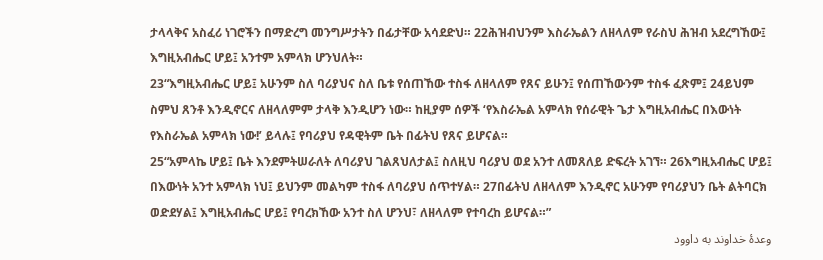ታላላቅና አስፈሪ ነገሮችን በማድረግ መንግሥታትን በፊታቸው አሳደድህ። 22ሕዝብህንም እስራኤልን ለዘላለም የራስህ ሕዝብ አደረግኸው፤ እግዚአብሔር ሆይ፤ አንተም አምላክ ሆንህለት።
23“እግዚአብሔር ሆይ፤ አሁንም ስለ ባሪያህና ስለ ቤቱ የሰጠኸው ተስፋ ለዘላለም የጸና ይሁን፤ የሰጠኸውንም ተስፋ ፈጽም፤ 24ይህም ስምህ ጸንቶ እንዲኖርና ለዘላለምም ታላቅ እንዲሆን ነው። ከዚያም ሰዎች ‘የእስራኤል አምላክ የሰራዊት ጌታ እግዚአብሔር በእውነት የእስራኤል አምላክ ነው!’ ይላሉ፤ የባሪያህ የዳዊትም ቤት በፊትህ የጸና ይሆናል።
25“አምላኬ ሆይ፤ ቤት እንደምትሠራለት ለባሪያህ ገልጸህለታል፤ ስለዚህ ባሪያህ ወደ አንተ ለመጸለይ ድፍረት አገኘ። 26እግዚአብሔር ሆይ፤ በእውነት አንተ አምላክ ነህ፤ ይህንም መልካም ተስፋ ለባሪያህ ሰጥተሃል። 27በፊትህ ለዘላለም እንዲኖር አሁንም የባሪያህን ቤት ልትባርክ ወድደሃል፤ እግዚአብሔር ሆይ፤ የባረክኸው አንተ ስለ ሆንህ፣ ለዘላለም የተባረከ ይሆናል።”
وعدهٔ خداوند به داوود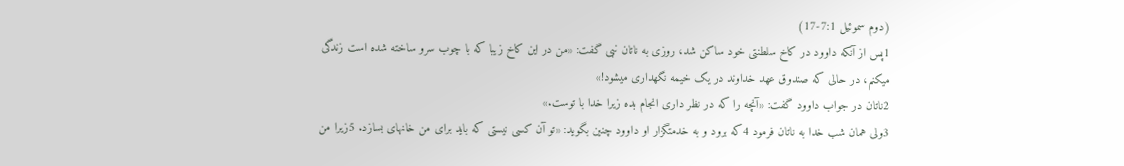(دوم سموئيل 7:1-17)
1پس از آنكه داوود در كاخ سلطنتی خود ساكن شد، روزی به ناتان نبی گفت: «من در اين كاخ زيبا كه با چوب سرو ساخته شده است زندگی میكنم، در حالی كه صندوق عهد خداوند در يک خيمه نگهداری میشود!»
2ناتان در جواب داوود گفت: «آنچه را كه در نظر داری انجام بده زيرا خدا با توست.»
3ولی همان شب خدا به ناتان فرمود 4كه برود و به خدمتگزار او داوود چنين بگويد: «تو آن كسی نيستی كه بايد برای من خانهای بسازد. 5زيرا من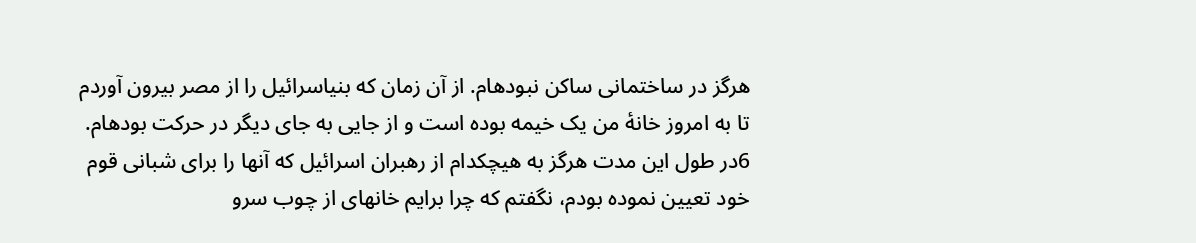هرگز در ساختمانی ساكن نبودهام. از آن زمان كه بنیاسرائيل را از مصر بيرون آوردم تا به امروز خانهٔ من يک خيمه بوده است و از جايی به جای ديگر در حركت بودهام. 6در طول اين مدت هرگز به هيچكدام از رهبران اسرائيل كه آنها را برای شبانی قوم خود تعيين نموده بودم، نگفتم كه چرا برايم خانهای از چوب سرو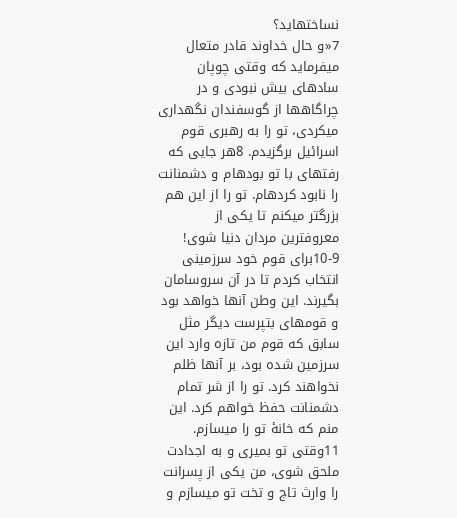نساختهايد؟
7«و حال خداوند قادر متعال میفرمايد كه وقتی چوپان سادهای بيش نبودی و در چراگاهها از گوسفندان نگهداری میكردی، تو را به رهبری قوم اسرائيل برگزيدم. 8هر جايی كه رفتهای با تو بودهام و دشمنانت را نابود كردهام. تو را از اين هم بزرگتر میكنم تا يكی از معروفترين مردان دنيا شوی! 9-10برای قوم خود سرزمينی انتخاب كردم تا در آن سروسامان بگيرند. اين وطن آنها خواهد بود و قومهای بتپرست ديگر مثل سابق كه قوم من تازه وارد اين سرزمين شده بود، بر آنها ظلم نخواهند كرد. تو را از شر تمام دشمنانت حفظ خواهم كرد. اين منم كه خانهٔ تو را میسازم. 11وقتی تو بميری و به اجدادت ملحق شوی، من يكی از پسرانت را وارث تاج و تخت تو میسازم و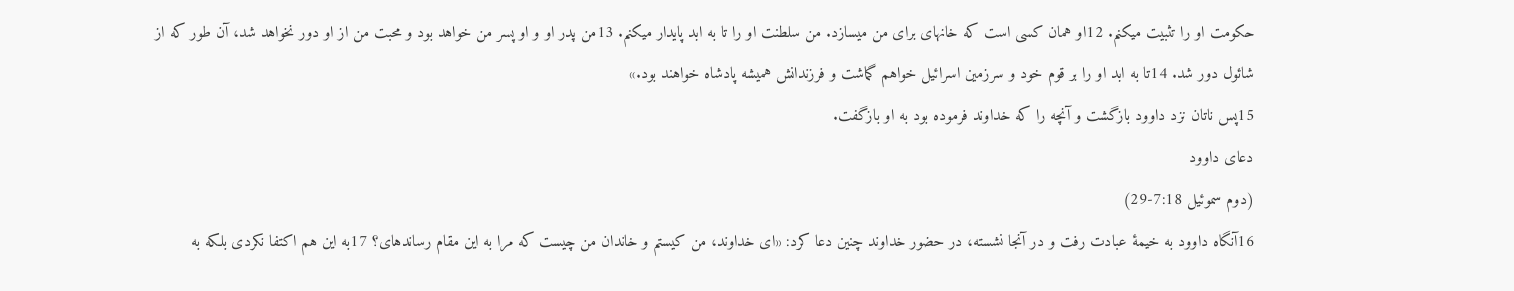حكومت او را تثبيت میكنم. 12او همان كسی است كه خانهای برای من میسازد. من سلطنت او را تا به ابد پايدار میكنم. 13من پدر او و او پسر من خواهد بود و محبت من از او دور نخواهد شد، آن طور كه از شائول دور شد. 14تا به ابد او را بر قوم خود و سرزمين اسرائيل خواهم گماشت و فرزندانش هميشه پادشاه خواهند بود.»
15پس ناتان نزد داوود بازگشت و آنچه را كه خداوند فرموده بود به او بازگفت.
دعای داوود
(دوم سموئيل 7:18-29)
16آنگاه داوود به خيمهٔ عبادت رفت و در آنجا نشسته، در حضور خداوند چنين دعا كرد: «ای خداوند، من كيستم و خاندان من چيست كه مرا به اين مقام رساندهای؟ 17به اين هم اكتفا نكردی بلكه به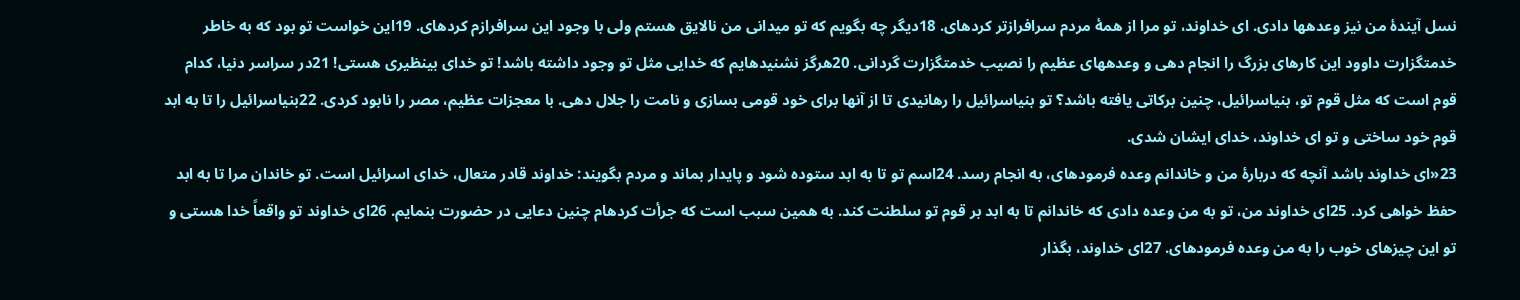نسل آيندهٔ من نيز وعدهها دادی. ای خداوند، تو مرا از همهٔ مردم سرافرازتر كردهای. 18ديگر چه بگويم كه تو میدانی من نالايق هستم ولی با وجود اين سرافرازم كردهای. 19اين خواست تو بود كه به خاطر خدمتگزارت داوود اين كارهای بزرگ را انجام دهی و وعدههای عظيم را نصيب خدمتگزارت گردانی. 20هرگز نشنيدهايم كه خدايی مثل تو وجود داشته باشد! تو خدای بینظيری هستی! 21در سراسر دنيا، كدام قوم است كه مثل قوم تو، بنیاسرائيل، چنين بركاتی يافته باشد؟ تو بنیاسرائيل را رهانيدی تا از آنها برای خود قومی بسازی و نامت را جلال دهی. با معجزات عظيم، مصر را نابود كردی. 22بنیاسرائيل را تا به ابد قوم خود ساختی و تو ای خداوند، خدای ايشان شدی.
23«ای خداوند باشد آنچه كه دربارهٔ من و خاندانم وعده فرمودهای، به انجام رسد. 24اسم تو تا به ابد ستوده شود و پايدار بماند و مردم بگويند: خداوند قادر متعال، خدای اسرائيل است. تو خاندان مرا تا به ابد حفظ خواهی كرد. 25ای خداوند من، تو به من وعده دادی كه خاندانم تا به ابد بر قوم تو سلطنت كند. به همين سبب است كه جرأت كردهام چنين دعايی در حضورت بنمايم. 26ای خداوند تو واقعاً خدا هستی و تو اين چيزهای خوب را به من وعده فرمودهای. 27ای خداوند، بگذار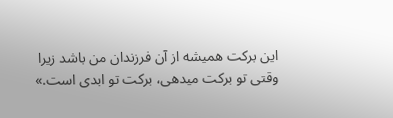اين بركت هميشه از آن فرزندان من باشد زيرا وقتی تو بركت میدهی، بركت تو ابدی است.»